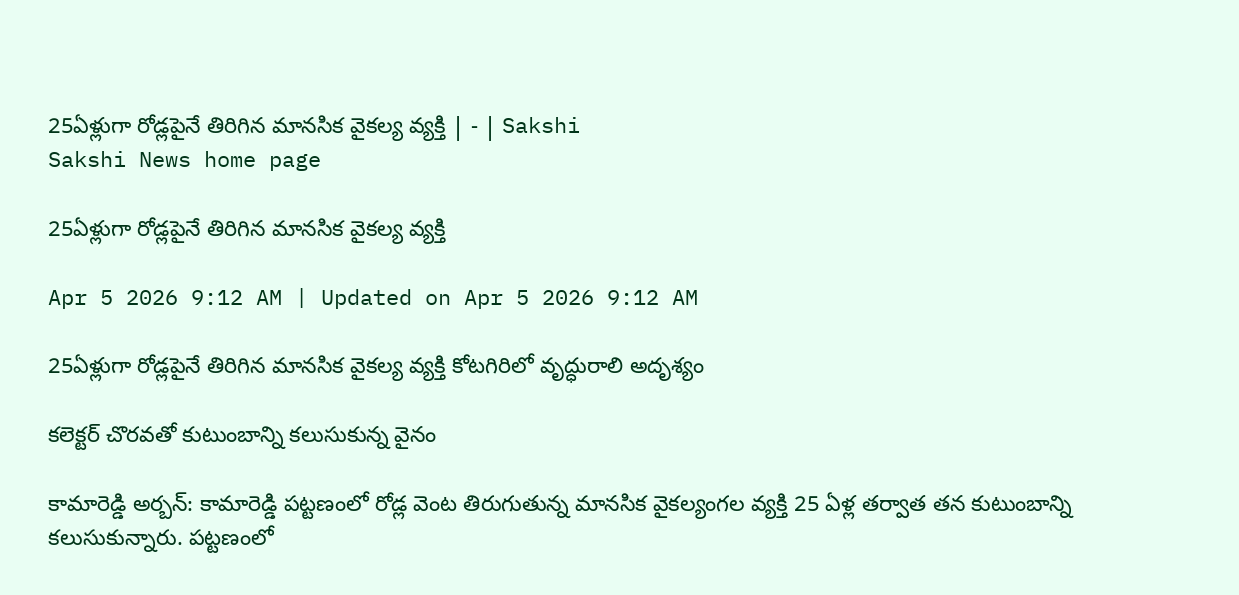25ఏళ్లుగా రోడ్లపైనే తిరిగిన మానసిక వైకల్య వ్యక్తి | - | Sakshi
Sakshi News home page

25ఏళ్లుగా రోడ్లపైనే తిరిగిన మానసిక వైకల్య వ్యక్తి

Apr 5 2026 9:12 AM | Updated on Apr 5 2026 9:12 AM

25ఏళ్లుగా రోడ్లపైనే తిరిగిన మానసిక వైకల్య వ్యక్తి కోటగిరిలో వృద్ధురాలి అదృశ్యం

కలెక్టర్‌ చొరవతో కుటుంబాన్ని కలుసుకున్న వైనం

కామారెడ్డి అర్బన్‌: కామారెడ్డి పట్టణంలో రోడ్ల వెంట తిరుగుతున్న మానసిక వైకల్యంగల వ్యక్తి 25 ఏళ్ల తర్వాత తన కుటుంబాన్ని కలుసుకున్నారు. పట్టణంలో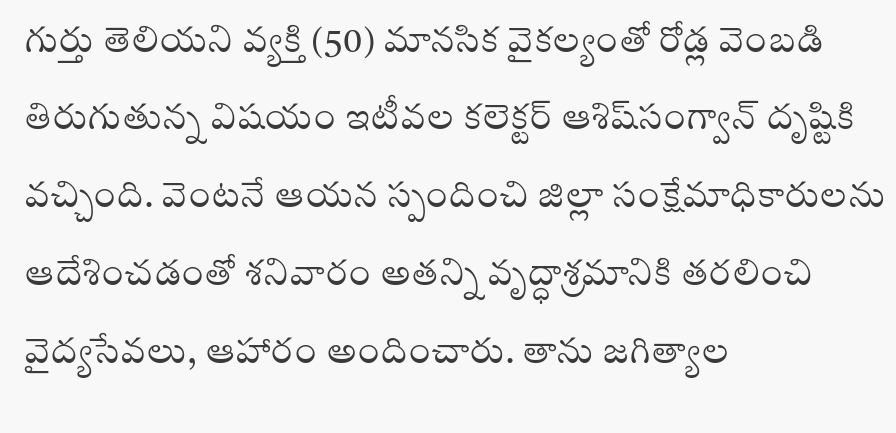గుర్తు తెలియని వ్యక్తి (50) మానసిక వైకల్యంతో రోడ్ల వెంబడి తిరుగుతున్న విషయం ఇటీవల కలెక్టర్‌ ఆశిష్‌సంగ్వాన్‌ దృష్టికి వచ్చింది. వెంటనే ఆయన స్పందించి జిల్లా సంక్షేమాధికారులను ఆదేశించడంతో శనివారం అతన్ని వృద్ధాశ్రమానికి తరలించి వైద్యసేవలు, ఆహారం అందించారు. తాను జగిత్యాల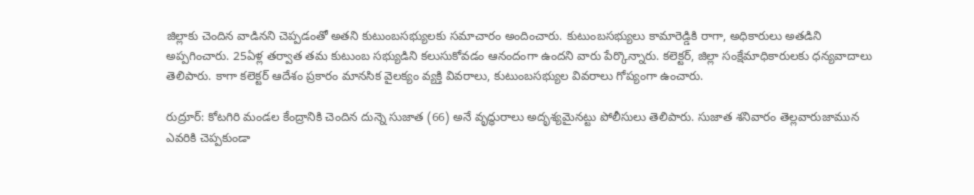జిల్లాకు చెందిన వాడినని చెప్పడంతో అతని కుటుంబసభ్యులకు సమాచారం అందించారు. కుటుంబసభ్యులు కామారెడ్డికి రాగా, అధికారులు అతడిని అప్పగించారు. 25ఏళ్ల తర్వాత తమ కుటుంబ సభ్యుడిని కలుసుకోవడం ఆనందంగా ఉందని వారు పేర్కొన్నారు. కలెక్టర్‌, జిల్లా సంక్షేమాధికారులకు ధన్యవాదాలు తెలిపారు. కాగా కలెక్టర్‌ ఆదేశం ప్రకారం మానసిక వైలక్యం వ్యక్తి వివరాలు, కుటుంబసభ్యుల వివరాలు గోప్యంగా ఉంచారు.

రుద్రూర్‌: కోటగిరి మండల కేంద్రానికి చెందిన దున్నె సుజాత (66) అనే వృద్ధురాలు అదృశ్యమైనట్టు పోలీసులు తెలిపారు. సుజాత శనివారం తెల్లవారుజామున ఎవరికి చెప్పకుండా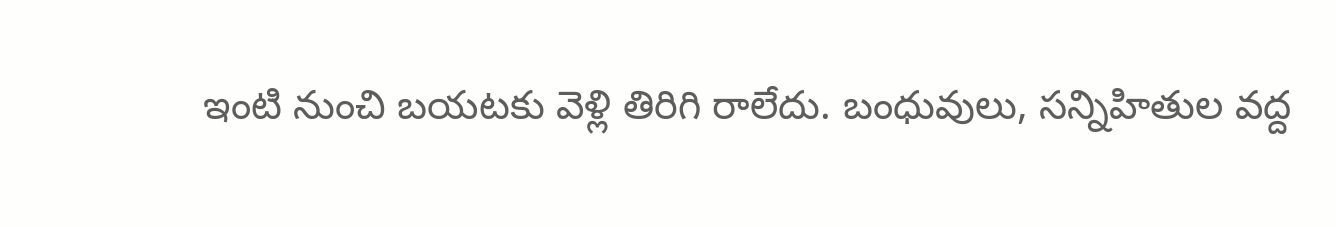ఇంటి నుంచి బయటకు వెళ్లి తిరిగి రాలేదు. బంధువులు, సన్నిహితుల వద్ద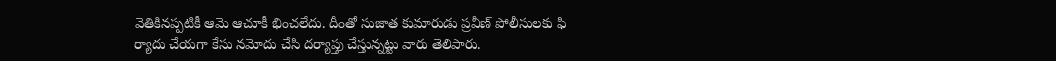వెతికినప్పటికీ ఆమె ఆచూకీ భించలేదు. దీంతో సుజాత కుమారుడు ప్రవీణ్‌ పోలీసులకు ఫి ర్యాదు చేయగా కేసు నమోదు చేసి దర్యాప్తు చేస్తున్నట్టు వారు తెలిపారు.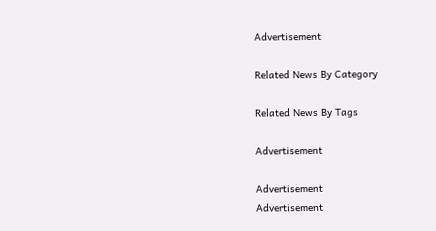Advertisement

Related News By Category

Related News By Tags

Advertisement

Advertisement
Advertisement